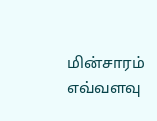மின்சாரம் எவ்வளவு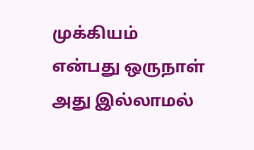முக்கியம் என்பது ஒருநாள் அது இல்லாமல்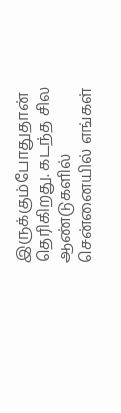இருக்கும்போதுதான் தெரிகிறது. கடந்த சில ஆண்டுகளில் சென்னையில் எங்கள்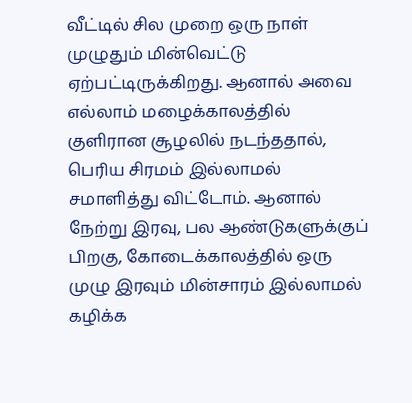வீட்டில் சில முறை ஒரு நாள் முழுதும் மின்வெட்டு ஏற்பட்டிருக்கிறது. ஆனால் அவை எல்லாம் மழைக்காலத்தில் குளிரான சூழலில் நடந்ததால், பெரிய சிரமம் இல்லாமல் சமாளித்து விட்டோம். ஆனால் நேற்று இரவு, பல ஆண்டுகளுக்குப் பிறகு, கோடைக்காலத்தில் ஒரு முழு இரவும் மின்சாரம் இல்லாமல் கழிக்க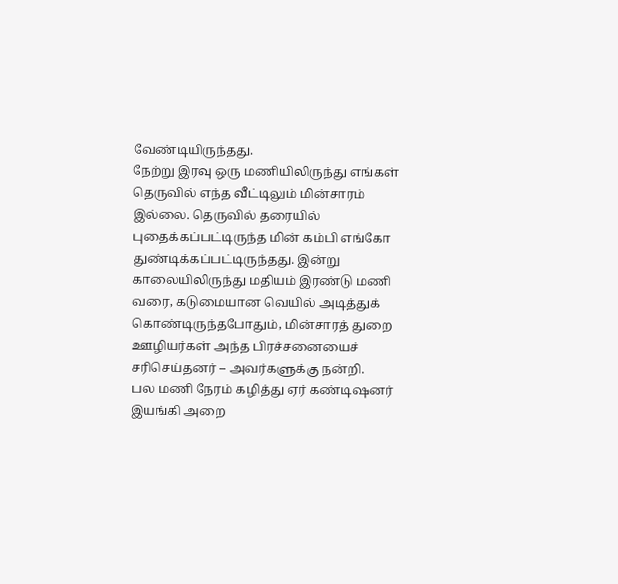வேண்டியிருந்தது.
நேற்று இரவு ஒரு மணியிலிருந்து எங்கள் தெருவில் எந்த வீட்டிலும் மின்சாரம் இல்லை. தெருவில் தரையில் புதைக்கப்பட்டிருந்த மின் கம்பி எங்கோ துண்டிக்கப்பட்டிருந்தது. இன்று காலையிலிருந்து மதியம் இரண்டு மணி வரை, கடுமையான வெயில் அடித்துக் கொண்டிருந்தபோதும், மின்சாரத் துறை ஊழியர்கள் அந்த பிரச்சனையைச் சரிசெய்தனர் – அவர்களுக்கு நன்றி.
பல மணி நேரம் கழித்து ஏர் கண்டிஷனர் இயங்கி அறை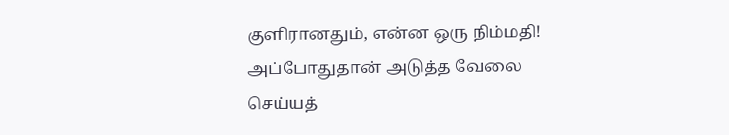குளிரானதும், என்ன ஒரு நிம்மதி! அப்போதுதான் அடுத்த வேலை செய்யத்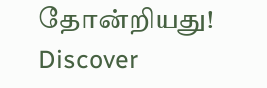தோன்றியது!
Discover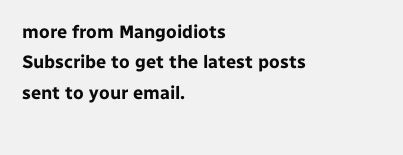more from Mangoidiots
Subscribe to get the latest posts sent to your email.